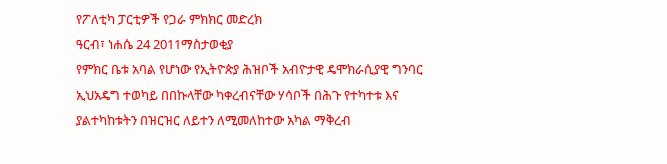የፖለቲካ ፓርቲዎች የጋራ ምክክር መድረክ
ዓርብ፣ ነሐሴ 24 2011ማስታወቂያ
የምክር ቤቱ አባል የሆነው የኢትዮጵያ ሕዝቦች አብዮታዊ ዴሞክራሲያዊ ግንባር ኢህአዴግ ተወካይ በበኩላቸው ካቀረብናቸው ሃሳቦች በሕጉ የተካተቱ እና ያልተካከቱትን በዝርዝር ለይተን ለሚመለከተው አካል ማቅረብ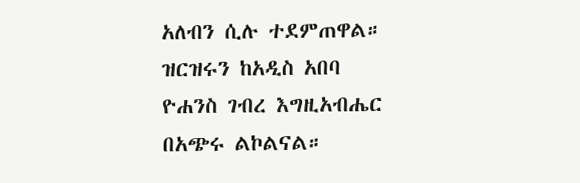አለብን ሲሉ ተደምጠዋል። ዝርዝሩን ከአዲስ አበባ ዮሐንስ ገብረ እግዚአብሔር በአጭሩ ልኮልናል።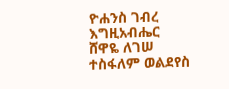ዮሐንስ ገብረ እግዚአብሔር
ሸዋዬ ለገሠ
ተስፋለም ወልደየስ